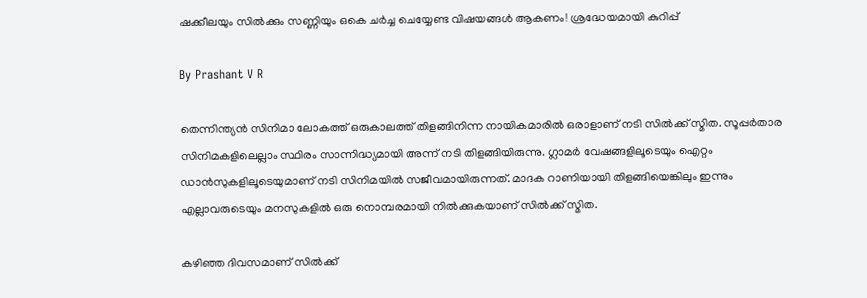ഷക്കീലയും സില്‍ക്കും സണ്ണിയും ഒകെ ചര്‍ച്ച ചെയ്യേണ്ട വിഷയങ്ങള്‍ ആകണം! ശ്രദ്ധേയമായി കുറിപ്പ്

By Prashant V R

തെന്നിന്ത്യന്‍ സിനിമാ ലോകത്ത് ഒരുകാലത്ത് തിളങ്ങിനിന്ന നായികമാരില്‍ ഒരാളാണ് നടി സില്‍ക്ക് സ്മിത. സൂപ്പര്‍താര സിനിമകളിലെല്ലാം സ്ഥിരം സാന്നിദ്ധ്യമായി അന്ന് നടി തിളങ്ങിയിരുന്നു. ഗ്ലാമര്‍ വേഷങ്ങളിലൂടെയും ഐറ്റം ഡാന്‍സുകളിലൂടെയുമാണ് നടി സിനിമയില്‍ സജീവമായിരുന്നത്. മാദക റാണിയായി തിളങ്ങിയെങ്കിലും ഇന്നും എല്ലാവരുടെയും മനസുകളില്‍ ഒരു നൊമ്പരമായി നില്‍ക്കുകയാണ് സില്‍ക്ക് സ്മിത.

കഴിഞ്ഞ ദിവസമാണ് സില്‍ക്ക്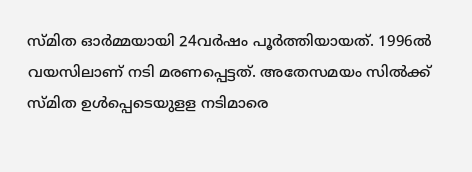സ്മിത ഓര്‍മ്മയായി 24വര്‍ഷം പൂര്‍ത്തിയായത്. 1996ല്‍ വയസിലാണ് നടി മരണപ്പെട്ടത്. അതേസമയം സില്‍ക്ക് സ്മിത ഉള്‍പ്പെടെയുളള നടിമാരെ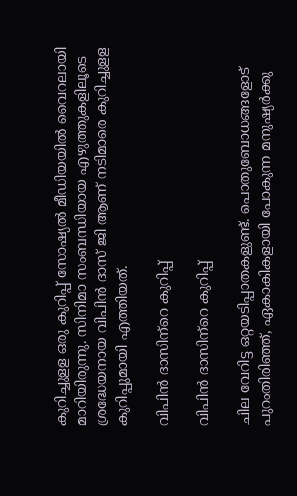കുറിച്ചുളള ഒരു കുറിപ്പ് സോഷ്യല്‍ മീഡിയയില്‍ വൈറലായി മാറിയിരുന്നു. സിനിമാ സംബന്ധിയായ എഴുത്തുകളിലൂടെ ശ്രദ്ധേയനായ വിപിന്‍ ദാസ് ജി ആണ് നടിമാരെ കുറിച്ചുളള കുറിപ്പുമായി എത്തിയത്.

വിപിന്‍ ദാസിന്‌റെ കുറിപ്പ്‌

വിപിന്‍ ദാസിന്‌റെ കുറിപ്പ്‌

ചില വേറിട്ട ഒറ്റയടിപ്പാതകളുണ്ട്. പൊതുബോധങ്ങളോട് പുറംതിരിഞ്ഞ്, ഏകാകികളായി പോകുന്ന മനുഷ്യർക്കു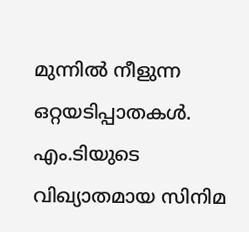മുന്നിൽ നീളുന്ന ഒറ്റയടിപ്പാതകൾ. എം.ടിയുടെ വിഖ്യാതമായ സിനിമ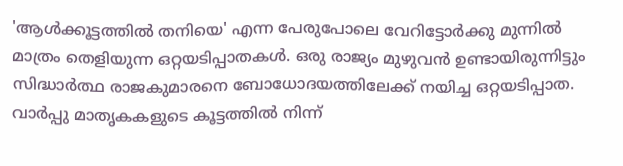'ആൾക്കൂട്ടത്തിൽ തനിയെ' എന്ന പേരുപോലെ വേറിട്ടോർക്കു മുന്നിൽ മാത്രം തെളിയുന്ന ഒറ്റയടിപ്പാതകൾ. ഒരു രാജ്യം മുഴുവൻ ഉണ്ടായിരുന്നിട്ടും സിദ്ധാർത്ഥ രാജകുമാരനെ ബോധോദയത്തിലേക്ക് നയിച്ച ഒറ്റയടിപ്പാത. വാർപ്പു മാതൃകകളുടെ കൂട്ടത്തിൽ നിന്ന്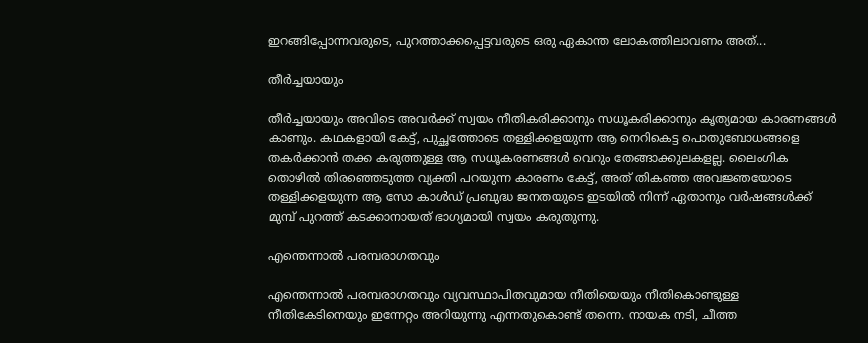ഇറങ്ങിപ്പോന്നവരുടെ, പുറത്താക്കപ്പെട്ടവരുടെ ഒരു ഏകാന്ത ലോകത്തിലാവണം അത്...

തീർച്ചയായും

തീർച്ചയായും അവിടെ അവർക്ക് സ്വയം നീതികരിക്കാനും സധൂകരിക്കാനും കൃത്യമായ കാരണങ്ങൾ കാണും. കഥകളായി കേട്ട്, പുച്ഛത്തോടെ തള്ളിക്കളയുന്ന ആ നെറികെട്ട പൊതുബോധങ്ങളെ തകർക്കാൻ തക്ക കരുത്തുള്ള ആ സധൂകരണങ്ങൾ വെറും തേങ്ങാക്കുലകളല്ല. ലൈംഗിക തൊഴിൽ തിരഞ്ഞെടുത്ത വ്യക്തി പറയുന്ന കാരണം കേട്ട്, അത് തികഞ്ഞ അവജ്ഞയോടെ തള്ളിക്കളയുന്ന ആ സോ കാൾഡ് പ്രബുദ്ധ ജനതയുടെ ഇടയിൽ നിന്ന് ഏതാനും വർഷങ്ങൾക്ക് മുമ്പ് പുറത്ത് കടക്കാനായത് ഭാഗ്യമായി സ്വയം കരുതുന്നു.

എന്തെന്നാൽ പരമ്പരാഗതവും

എന്തെന്നാൽ പരമ്പരാഗതവും വ്യവസ്ഥാപിതവുമായ നീതിയെയും നീതികൊണ്ടുള്ള നീതികേടിനെയും ഇന്നേറ്റം അറിയുന്നു എന്നതുകൊണ്ട് തന്നെ. നായക നടി, ചീത്ത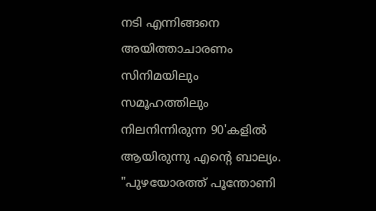നടി എന്നിങ്ങനെ അയിത്താചാരണം സിനിമയിലും സമൂഹത്തിലും നിലനിന്നിരുന്ന 90'കളിൽ ആയിരുന്നു എന്റെ ബാല്യം. "പുഴയോരത്ത് പൂന്തോണി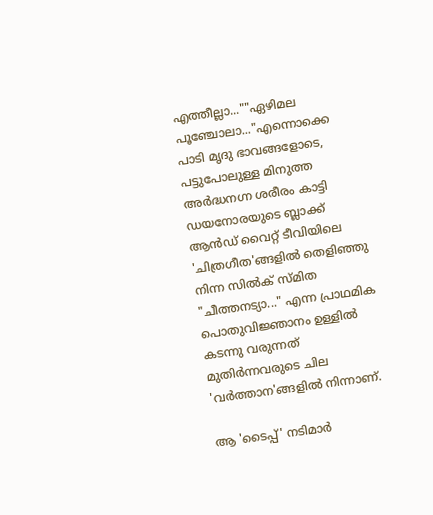എത്തീല്ലാ...""ഏഴിമല പൂഞ്ചോലാ..."എന്നൊക്കെ പാടി മൃദു ഭാവങ്ങളോടെ, പട്ടുപോലുള്ള മിനുത്ത അർദ്ധനഗ്ന ശരീരം കാട്ടി ഡയനോരയുടെ ബ്ലാക്ക് ആൻഡ് വൈറ്റ് ടീവിയിലെ 'ചിത്രഗീത'ങ്ങളിൽ തെളിഞ്ഞു നിന്ന സിൽക് സ്മിത "ചീത്തനട്യാ..." എന്ന പ്രാഥമിക പൊതുവിജ്ഞാനം ഉള്ളിൽ കടന്നു വരുന്നത് മുതിർന്നവരുടെ ചില 'വർത്താന'ങ്ങളിൽ നിന്നാണ്.

ആ 'ടൈപ്പ്' നടിമാർ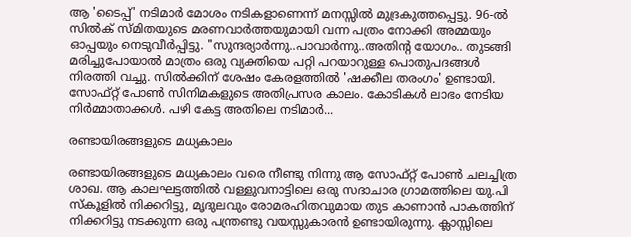ആ 'ടൈപ്പ്' നടിമാർ മോശം നടികളാണെന്ന് മനസ്സിൽ മുദ്രകുത്തപ്പെട്ടു. 96-ൽ സിൽക് സ്മിതയുടെ മരണവാർത്തയുമായി വന്ന പത്രം നോക്കി അമ്മയും ഓപ്പയും നെടുവീർപ്പിട്ടു. "സുന്ദര്യാർന്നു..പാവാർന്നു..അതിന്റ യോഗം.. തുടങ്ങി മരിച്ചുപോയാൽ മാത്രം ഒരു വ്യക്തിയെ പറ്റി പറയാറുള്ള പൊതുപദങ്ങൾ നിരത്തി വച്ചു. സിൽക്കിന് ശേഷം കേരളത്തിൽ 'ഷക്കീല തരംഗം' ഉണ്ടായി. സോഫ്റ്റ്‌ പോൺ സിനിമകളുടെ അതിപ്രസര കാലം. കോടികൾ ലാഭം നേടിയ നിർമ്മാതാക്കൾ. പഴി കേട്ട അതിലെ നടിമാർ...

രണ്ടായിരങ്ങളുടെ മധ്യകാലം

രണ്ടായിരങ്ങളുടെ മധ്യകാലം വരെ നീണ്ടു നിന്നു ആ സോഫ്റ്റ്‌ പോൺ ചലച്ചിത്ര ശാഖ. ആ കാലഘട്ടത്തിൽ വള്ളുവനാട്ടിലെ ഒരു സദാചാര ഗ്രാമത്തിലെ യു.പി സ്കൂളിൽ നിക്കറിട്ടു, മൃദുലവും രോമരഹിതവുമായ തുട കാണാൻ പാകത്തിന് നിക്കറിട്ടു നടക്കുന്ന ഒരു പന്ത്രണ്ടു വയസ്സുകാരൻ ഉണ്ടായിരുന്നു. ക്ലാസ്സിലെ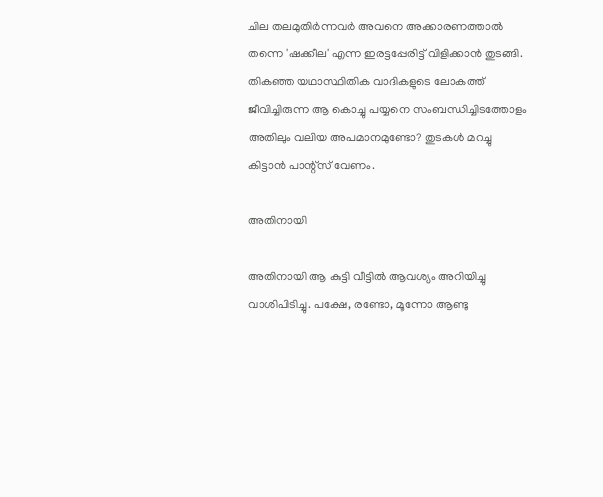ചില തലമുതിർന്നവർ അവനെ അക്കാരണത്താൽ തന്നെ 'ഷക്കീല' എന്ന ഇരട്ടപ്പേരിട്ട് വിളിക്കാൻ തുടങ്ങി. തികഞ്ഞ യഥാസ്ഥിതിക വാദികളുടെ ലോകത്ത് ജീവിച്ചിരുന്ന ആ കൊച്ചു പയ്യനെ സംബന്ധിച്ചിടത്തോളം അതിലും വലിയ അപമാനമുണ്ടോ? തുടകൾ മറച്ചു കിട്ടാൻ പാന്റ്സ് വേണം.

അതിനായി

അതിനായി ആ കുട്ടി വീട്ടിൽ ആവശ്യം അറിയിച്ചു വാശിപിടിച്ചു. പക്ഷേ, രണ്ടോ, മൂന്നോ ആണ്ടു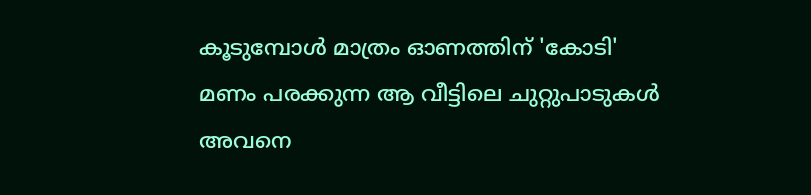കൂടുമ്പോൾ മാത്രം ഓണത്തിന് 'കോടി' മണം പരക്കുന്ന ആ വീട്ടിലെ ചുറ്റുപാടുകൾ അവനെ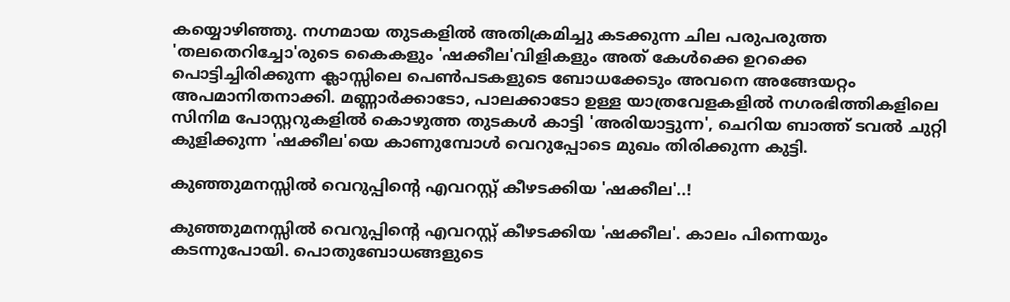കയ്യൊഴിഞ്ഞു. നഗ്നമായ തുടകളിൽ അതിക്രമിച്ചു കടക്കുന്ന ചില പരുപരുത്ത 'തലതെറിച്ചോ'രുടെ കൈകളും 'ഷക്കീല'വിളികളും അത് കേൾക്കെ ഉറക്കെ പൊട്ടിച്ചിരിക്കുന്ന ക്ലാസ്സിലെ പെൺപടകളുടെ ബോധക്കേടും അവനെ അങ്ങേയറ്റം അപമാനിതനാക്കി. മണ്ണാർക്കാടോ, പാലക്കാടോ ഉള്ള യാത്രവേളകളിൽ നഗരഭിത്തികളിലെ സിനിമ പോസ്റ്ററുകളിൽ കൊഴുത്ത തുടകൾ കാട്ടി 'അരിയാട്ടുന്ന', ചെറിയ ബാത്ത് ടവൽ ചുറ്റി കുളിക്കുന്ന 'ഷക്കീല'യെ കാണുമ്പോൾ വെറുപ്പോടെ മുഖം തിരിക്കുന്ന കുട്ടി.

കുഞ്ഞുമനസ്സിൽ വെറുപ്പിന്റെ എവറസ്റ്റ് കീഴടക്കിയ 'ഷക്കീല'..!

കുഞ്ഞുമനസ്സിൽ വെറുപ്പിന്റെ എവറസ്റ്റ് കീഴടക്കിയ 'ഷക്കീല'. കാലം പിന്നെയും കടന്നുപോയി. പൊതുബോധങ്ങളുടെ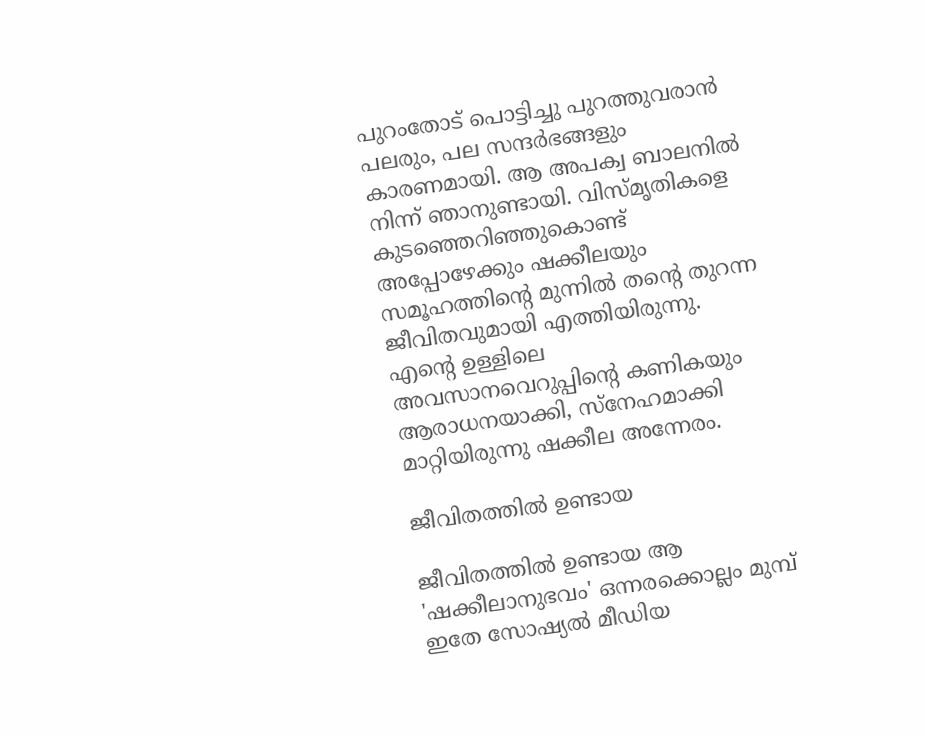പുറംതോട് പൊട്ടിച്ചു പുറത്തുവരാൻ പലരും, പല സന്ദർഭങ്ങളും കാരണമായി. ആ അപക്വ ബാലനിൽ നിന്ന് ഞാനുണ്ടായി. വിസ്‌മൃതികളെ കുടഞ്ഞെറിഞ്ഞുകൊണ്ട് അപ്പോഴേക്കും ഷക്കീലയും സമൂഹത്തിന്റെ മുന്നിൽ തന്റെ തുറന്ന ജീവിതവുമായി എത്തിയിരുന്നു. എന്റെ ഉള്ളിലെ അവസാനവെറുപ്പിന്റെ കണികയും ആരാധനയാക്കി, സ്നേഹമാക്കി മാറ്റിയിരുന്നു ഷക്കീല അന്നേരം.

ജീവിതത്തിൽ ഉണ്ടായ

ജീവിതത്തിൽ ഉണ്ടായ ആ 'ഷക്കീലാനുഭവം' ഒന്നരക്കൊല്ലം മുമ്പ് ഇതേ സോഷ്യൽ മീഡിയ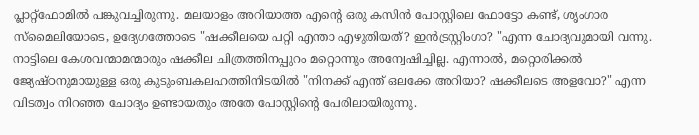പ്ലാറ്റ്ഫോമിൽ പങ്കുവച്ചിരുന്നു. മലയാളം അറിയാത്ത എന്റെ ഒരു കസിൻ പോസ്റ്റിലെ ഫോട്ടോ കണ്ട്, ശൃംഗാര സ്മൈലിയോടെ, ഉദ്യേഗത്തോടെ "ഷക്കീലയെ പറ്റി എന്താ എഴുതിയത്? ഇൻട്രസ്റ്റിംഗാ? "എന്ന ചോദ്യവുമായി വന്നു. നാട്ടിലെ കേശവന്മാമന്മാരും ഷക്കീല ചിത്രത്തിനപ്പുറം മറ്റൊന്നും അന്വേഷിച്ചില്ല. എന്നാൽ, മറ്റൊരിക്കൽ ജ്യേഷ്ഠനുമായുള്ള ഒരു കുടുംബകലഹത്തിനിടയിൽ "നിനക്ക് എന്ത്‌ ഒലക്കേ അറിയാ? ഷക്കീലടെ അളവോ?" എന്ന വിടത്വം നിറഞ്ഞ ചോദ്യം ഉണ്ടായതും അതേ പോസ്റ്റിന്റെ പേരിലായിരുന്നു.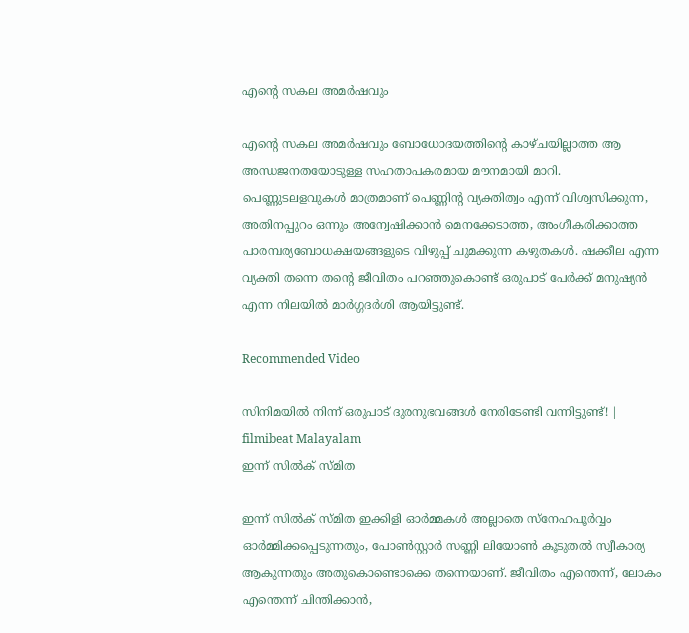എന്റെ സകല അമർഷവും

എന്റെ സകല അമർഷവും ബോധോദയത്തിന്റെ കാഴ്ചയില്ലാത്ത ആ അന്ധജനതയോടുള്ള സഹതാപകരമായ മൗനമായി മാറി. പെണ്ണുടലളവുകൾ മാത്രമാണ് പെണ്ണിന്റ വ്യക്തിത്വം എന്ന് വിശ്വസിക്കുന്ന, അതിനപ്പുറം ഒന്നും അന്വേഷിക്കാൻ മെനക്കേടാത്ത, അംഗീകരിക്കാത്ത പാരമ്പര്യബോധക്ഷയങ്ങളുടെ വിഴുപ്പ് ചുമക്കുന്ന കഴുതകൾ. ഷക്കീല എന്ന വ്യക്തി തന്നെ തന്റെ ജീവിതം പറഞ്ഞുകൊണ്ട് ഒരുപാട് പേർക്ക് മനുഷ്യൻ എന്ന നിലയിൽ മാർഗ്ഗദർശി ആയിട്ടുണ്ട്.

Recommended Video

സിനിമയിൽ നിന്ന് ഒരുപാട് ദുരനുഭവങ്ങൾ നേരിടേണ്ടി വന്നിട്ടുണ്ട്! | filmibeat Malayalam
ഇന്ന് സിൽക് സ്മിത

ഇന്ന് സിൽക് സ്മിത ഇക്കിളി ഓർമ്മകൾ അല്ലാതെ സ്നേഹപൂർവ്വം ഓർമ്മിക്കപ്പെടുന്നതും, പോൺസ്റ്റാർ സണ്ണി ലിയോൺ കൂടുതൽ സ്വീകാര്യ ആകുന്നതും അതുകൊണ്ടൊക്കെ തന്നെയാണ്. ജീവിതം എന്തെന്ന്, ലോകം എന്തെന്ന് ചിന്തിക്കാൻ,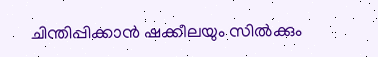ചിന്തിപ്പിക്കാൻ ഷക്കീലയും സിൽക്കും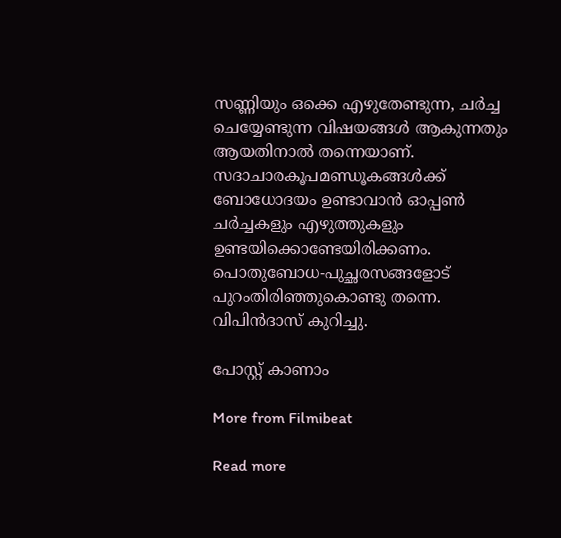സണ്ണിയും ഒക്കെ എഴുതേണ്ടുന്ന, ചർച്ച ചെയ്യേണ്ടുന്ന വിഷയങ്ങൾ ആകുന്നതും ആയതിനാൽ തന്നെയാണ്. സദാചാരകൂപമണ്ഡൂകങ്ങൾക്ക് ബോധോദയം ഉണ്ടാവാൻ ഓപ്പൺ ചർച്ചകളും എഴുത്തുകളും ഉണ്ടയിക്കൊണ്ടേയിരിക്കണം. പൊതുബോധ-പുച്ഛരസങ്ങളോട് പുറംതിരിഞ്ഞുകൊണ്ടു തന്നെ. വിപിൻദാസ് കുറിച്ചു.

പോസ്റ്റ് കാണാം

More from Filmibeat

Read more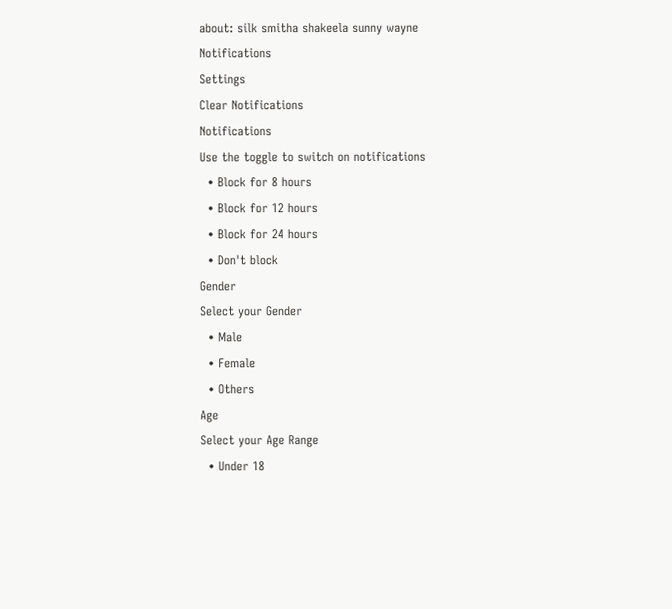about: silk smitha shakeela sunny wayne
Notifications
Settings
Clear Notifications
Notifications
Use the toggle to switch on notifications
  • Block for 8 hours
  • Block for 12 hours
  • Block for 24 hours
  • Don't block
Gender
Select your Gender
  • Male
  • Female
  • Others
Age
Select your Age Range
  • Under 18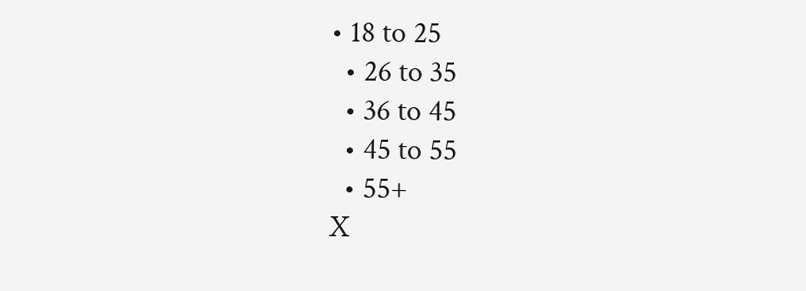• 18 to 25
  • 26 to 35
  • 36 to 45
  • 45 to 55
  • 55+
X